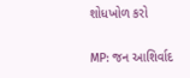શોધખોળ કરો

MP: જન આશિર્વાદ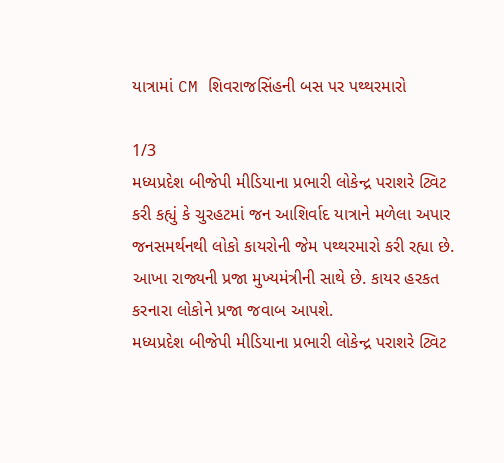યાત્રામાં CM શિવરાજસિંહની બસ પર પથ્થરમારો

1/3
મધ્યપ્રદેશ બીજેપી મીડિયાના પ્રભારી લોકેન્દ્ર પરાશરે ટ્વિટ કરી કહ્યું કે ચુરહટમાં જન આશિર્વાદ યાત્રાને મળેલા અપાર જનસમર્થનથી લોકો કાયરોની જેમ પથ્થરમારો કરી રહ્યા છે. આખા રાજ્યની પ્રજા મુખ્યમંત્રીની સાથે છે. કાયર હરકત કરનારા લોકોને પ્રજા જવાબ આપશે.
મધ્યપ્રદેશ બીજેપી મીડિયાના પ્રભારી લોકેન્દ્ર પરાશરે ટ્વિટ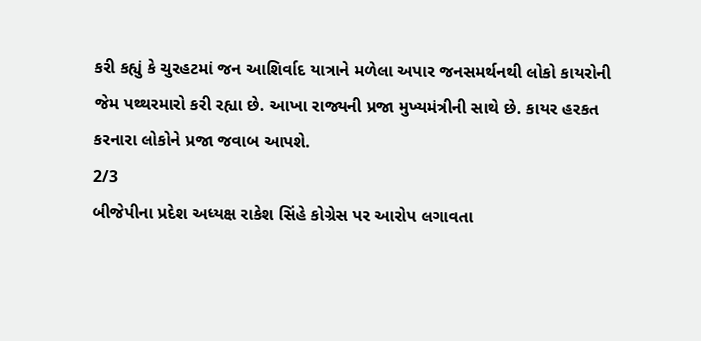કરી કહ્યું કે ચુરહટમાં જન આશિર્વાદ યાત્રાને મળેલા અપાર જનસમર્થનથી લોકો કાયરોની જેમ પથ્થરમારો કરી રહ્યા છે. આખા રાજ્યની પ્રજા મુખ્યમંત્રીની સાથે છે. કાયર હરકત કરનારા લોકોને પ્રજા જવાબ આપશે.
2/3
બીજેપીના પ્રદેશ અધ્યક્ષ રાકેશ સિંહે કોગ્રેસ પર આરોપ લગાવતા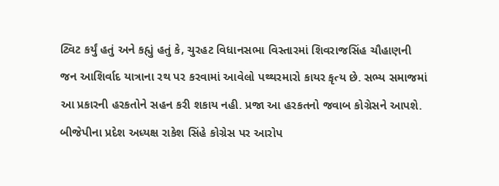ટ્વિટ કર્યું હતું અને કહ્યું હતું કે, ચુરહટ વિધાનસભા વિસ્તારમાં શિવરાજસિંહ ચૌહાણની જન આશિર્વાદ યાત્રાના રથ પર કરવામાં આવેલો પથ્થરમારો કાયર કૃત્ય છે. સભ્ય સમાજમાં આ પ્રકારની હરકતોને સહન કરી શકાય નહી. પ્રજા આ હરકતનો જવાબ કોગ્રેસને આપશે.
બીજેપીના પ્રદેશ અધ્યક્ષ રાકેશ સિંહે કોગ્રેસ પર આરોપ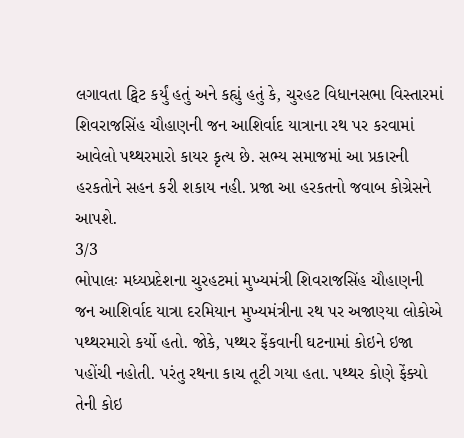લગાવતા ટ્વિટ કર્યું હતું અને કહ્યું હતું કે, ચુરહટ વિધાનસભા વિસ્તારમાં શિવરાજસિંહ ચૌહાણની જન આશિર્વાદ યાત્રાના રથ પર કરવામાં આવેલો પથ્થરમારો કાયર કૃત્ય છે. સભ્ય સમાજમાં આ પ્રકારની હરકતોને સહન કરી શકાય નહી. પ્રજા આ હરકતનો જવાબ કોગ્રેસને આપશે.
3/3
ભોપાલઃ મધ્યપ્રદેશના ચુરહટમાં મુખ્યમંત્રી શિવરાજસિંહ ચૌહાણની જન આશિર્વાદ યાત્રા દરમિયાન મુખ્યમંત્રીના રથ પર અજાણ્યા લોકોએ પથ્થરમારો કર્યો હતો. જોકે, પથ્થર ફેંકવાની ઘટનામાં કોઇને ઇજા પહોંચી નહોતી. પરંતુ રથના કાચ તૂટી ગયા હતા. પથ્થર કોણે ફેંક્યો તેની કોઇ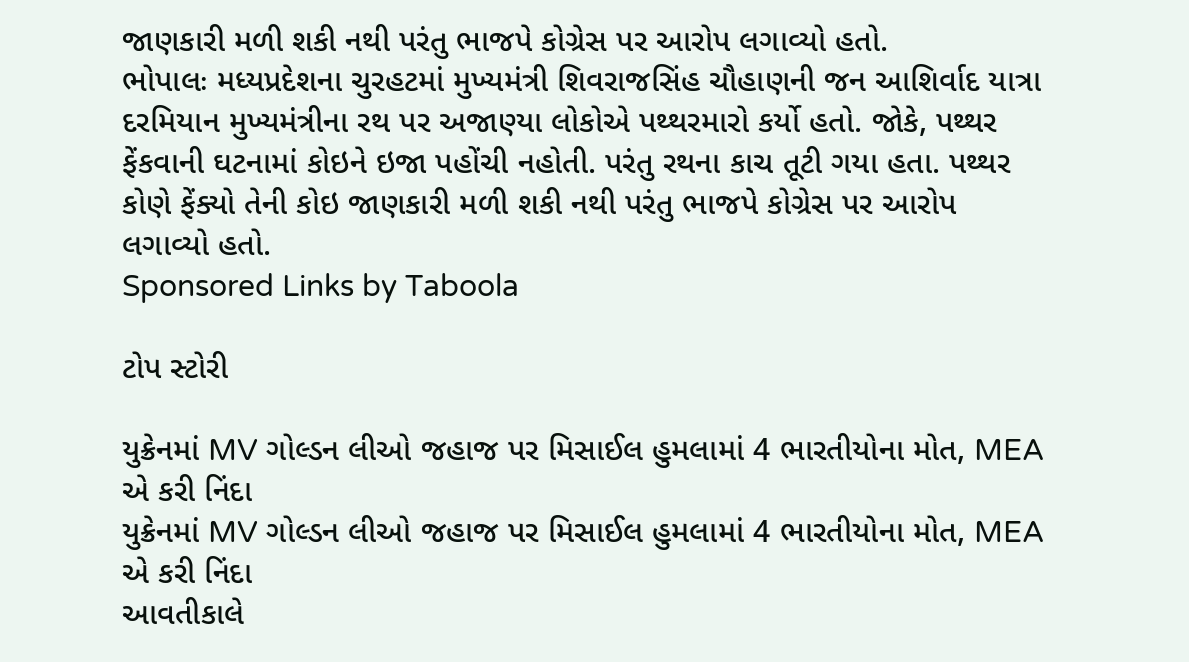જાણકારી મળી શકી નથી પરંતુ ભાજપે કોગ્રેસ પર આરોપ લગાવ્યો હતો.
ભોપાલઃ મધ્યપ્રદેશના ચુરહટમાં મુખ્યમંત્રી શિવરાજસિંહ ચૌહાણની જન આશિર્વાદ યાત્રા દરમિયાન મુખ્યમંત્રીના રથ પર અજાણ્યા લોકોએ પથ્થરમારો કર્યો હતો. જોકે, પથ્થર ફેંકવાની ઘટનામાં કોઇને ઇજા પહોંચી નહોતી. પરંતુ રથના કાચ તૂટી ગયા હતા. પથ્થર કોણે ફેંક્યો તેની કોઇ જાણકારી મળી શકી નથી પરંતુ ભાજપે કોગ્રેસ પર આરોપ લગાવ્યો હતો.
Sponsored Links by Taboola

ટોપ સ્ટોરી

યુક્રેનમાં MV ગોલ્ડન લીઓ જહાજ પર મિસાઈલ હુમલામાં 4 ભારતીયોના મોત, MEA એ કરી નિંદા
યુક્રેનમાં MV ગોલ્ડન લીઓ જહાજ પર મિસાઈલ હુમલામાં 4 ભારતીયોના મોત, MEA એ કરી નિંદા
આવતીકાલે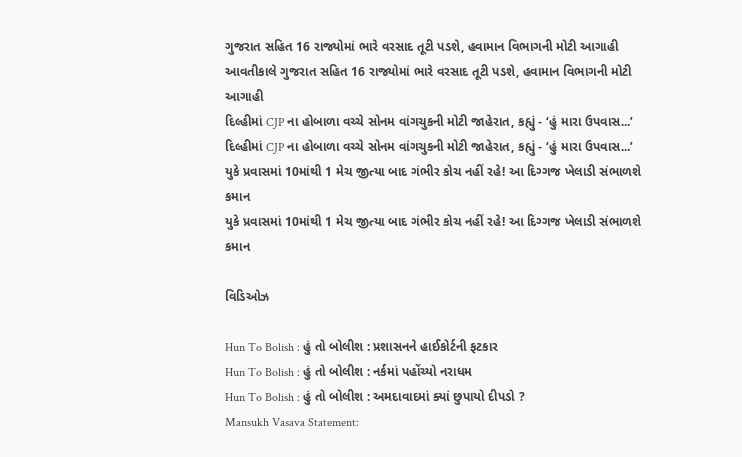ગુજરાત સહિત 16 રાજ્યોમાં ભારે વરસાદ તૂટી પડશે, હવામાન વિભાગની મોટી આગાહી
આવતીકાલે ગુજરાત સહિત 16 રાજ્યોમાં ભારે વરસાદ તૂટી પડશે, હવામાન વિભાગની મોટી આગાહી
દિલ્હીમાં CJP ના હોબાળા વચ્ચે સોનમ વાંગચુકની મોટી જાહેરાત, કહ્યું - ‘હું મારા ઉપવાસ...’
દિલ્હીમાં CJP ના હોબાળા વચ્ચે સોનમ વાંગચુકની મોટી જાહેરાત, કહ્યું - ‘હું મારા ઉપવાસ...’
યુકે પ્રવાસમાં 10માંથી 1 મેચ જીત્યા બાદ ગંભીર કોચ નહીં રહે! આ દિગ્ગજ ખેલાડી સંભાળશે કમાન
યુકે પ્રવાસમાં 10માંથી 1 મેચ જીત્યા બાદ ગંભીર કોચ નહીં રહે! આ દિગ્ગજ ખેલાડી સંભાળશે કમાન

વિડિઓઝ

Hun To Bolish : હું તો બોલીશ : પ્રશાસનને હાઈકોર્ટની ફટકાર
Hun To Bolish : હું તો બોલીશ : નર્કમાં પહોંચ્યો નરાધમ
Hun To Bolish : હું તો બોલીશ : અમદાવાદમાં ક્યાં છુપાયો દીપડો ?
Mansukh Vasava Statement: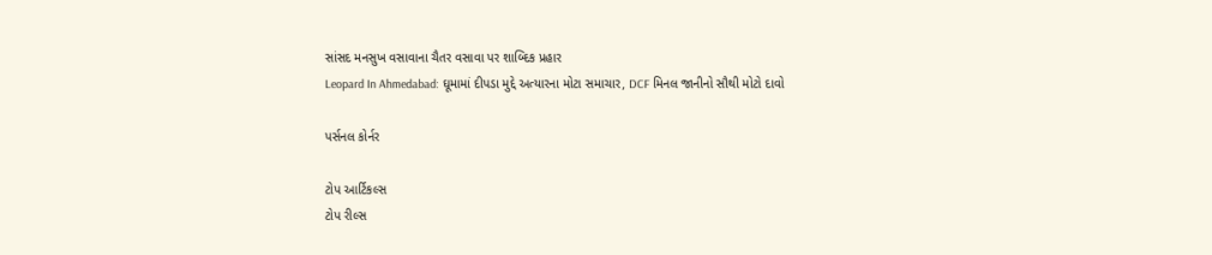સાંસદ મનસુખ વસાવાના ચૈતર વસાવા પર શાબ્દિક પ્રહાર
Leopard In Ahmedabad: ઘૂમામાં દીપડા મુદ્દે અત્યારના મોટા સમાચાર, DCF મિનલ જાનીનો સૌથી મોટો દાવો

પર્સનલ કોર્નર

ટોપ આર્ટિકલ્સ
ટોપ રીલ્સ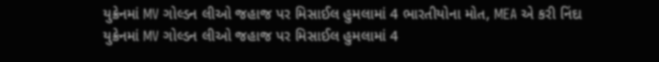યુક્રેનમાં MV ગોલ્ડન લીઓ જહાજ પર મિસાઈલ હુમલામાં 4 ભારતીયોના મોત, MEA એ કરી નિંદા
યુક્રેનમાં MV ગોલ્ડન લીઓ જહાજ પર મિસાઈલ હુમલામાં 4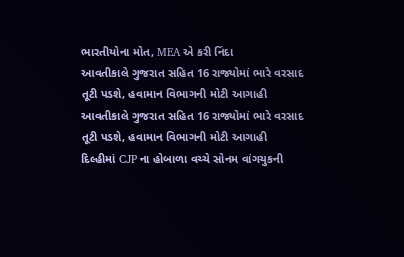ભારતીયોના મોત, MEA એ કરી નિંદા
આવતીકાલે ગુજરાત સહિત 16 રાજ્યોમાં ભારે વરસાદ તૂટી પડશે, હવામાન વિભાગની મોટી આગાહી
આવતીકાલે ગુજરાત સહિત 16 રાજ્યોમાં ભારે વરસાદ તૂટી પડશે, હવામાન વિભાગની મોટી આગાહી
દિલ્હીમાં CJP ના હોબાળા વચ્ચે સોનમ વાંગચુકની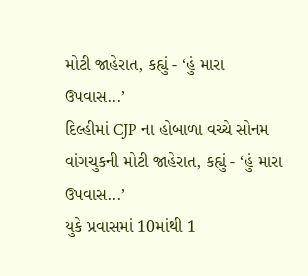મોટી જાહેરાત, કહ્યું - ‘હું મારા ઉપવાસ...’
દિલ્હીમાં CJP ના હોબાળા વચ્ચે સોનમ વાંગચુકની મોટી જાહેરાત, કહ્યું - ‘હું મારા ઉપવાસ...’
યુકે પ્રવાસમાં 10માંથી 1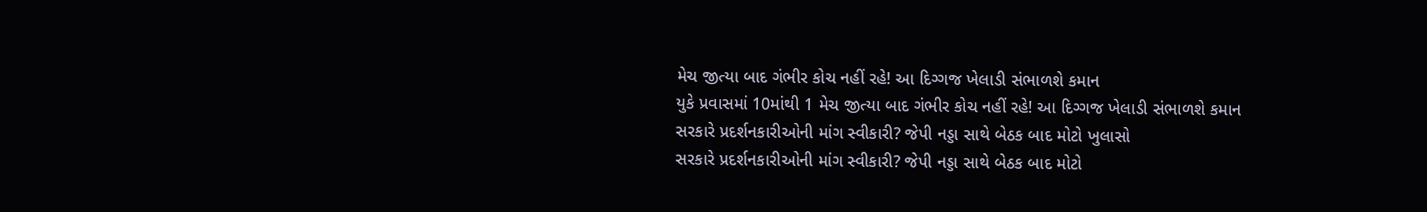મેચ જીત્યા બાદ ગંભીર કોચ નહીં રહે! આ દિગ્ગજ ખેલાડી સંભાળશે કમાન
યુકે પ્રવાસમાં 10માંથી 1 મેચ જીત્યા બાદ ગંભીર કોચ નહીં રહે! આ દિગ્ગજ ખેલાડી સંભાળશે કમાન
સરકારે પ્રદર્શનકારીઓની માંગ સ્વીકારી? જેપી નડ્ડા સાથે બેઠક બાદ મોટો ખુલાસો
સરકારે પ્રદર્શનકારીઓની માંગ સ્વીકારી? જેપી નડ્ડા સાથે બેઠક બાદ મોટો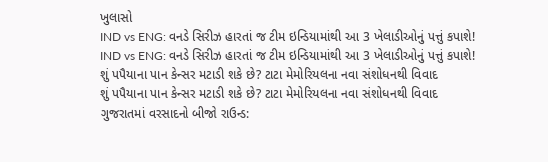ખુલાસો
IND vs ENG: વનડે સિરીઝ હારતાં જ ટીમ ઇન્ડિયામાંથી આ 3 ખેલાડીઓનું પત્તું કપાશે!
IND vs ENG: વનડે સિરીઝ હારતાં જ ટીમ ઇન્ડિયામાંથી આ 3 ખેલાડીઓનું પત્તું કપાશે!
શું પપૈયાના પાન કેન્સર મટાડી શકે છે? ટાટા મેમોરિયલના નવા સંશોધનથી વિવાદ
શું પપૈયાના પાન કેન્સર મટાડી શકે છે? ટાટા મેમોરિયલના નવા સંશોધનથી વિવાદ
ગુજરાતમાં વરસાદનો બીજો રાઉન્ડ: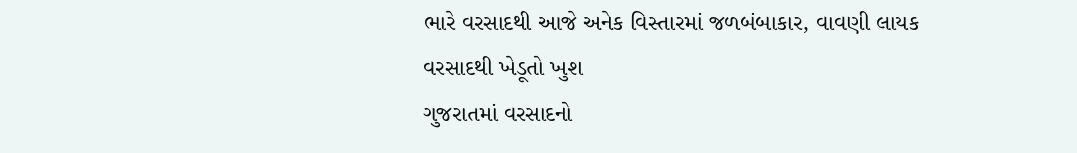ભારે વરસાદથી આજે અનેક વિસ્તારમાં જળબંબાકાર, વાવણી લાયક વરસાદથી ખેડૂતો ખુશ
ગુજરાતમાં વરસાદનો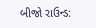બીજો રાઉન્ડ: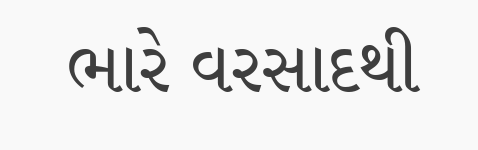ભારે વરસાદથી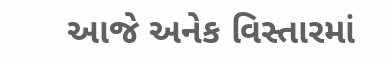આજે અનેક વિસ્તારમાં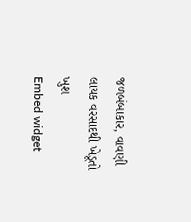જળબંબાકાર, વાવણી લાયક વરસાદથી ખેડૂતો ખુશ
Embed widget